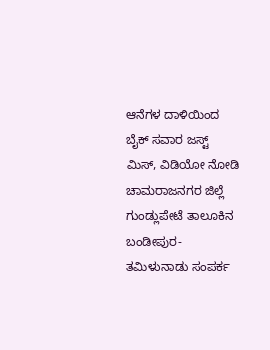ಆನೆಗಳ ದಾಳಿಯಿಂದ ಬೈಕ್ ಸವಾರ ಜಸ್ಟ್ ಮಿಸ್, ವಿಡಿಯೋ ನೋಡಿ
ಚಾಮರಾಜನಗರ ಜಿಲ್ಲೆ ಗುಂಡ್ಲುಪೇಟೆ ತಾಲೂಕಿನ ಬಂಡೀಪುರ-ತಮಿಳುನಾಡು ಸಂಪರ್ಕ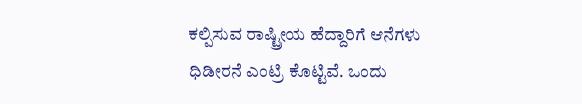ಕಲ್ಪಿಸುವ ರಾಷ್ಟ್ರೀಯ ಹೆದ್ದಾರಿಗೆ ಆನೆಗಳು ಧಿಡೀರನೆ ಎಂಟ್ರಿ ಕೊಟ್ಟಿವೆ. ಒಂದು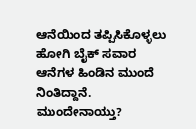ಆನೆಯಿಂದ ತಪ್ಪಿಸಿಕೊಳ್ಳಲು ಹೋಗಿ ಬೈಕ್ ಸವಾರ ಆನೆಗಳ ಹಿಂಡಿನ ಮುಂದೆ ನಿಂತಿದ್ದಾನೆ. ಮುಂದೇನಾಯ್ತು?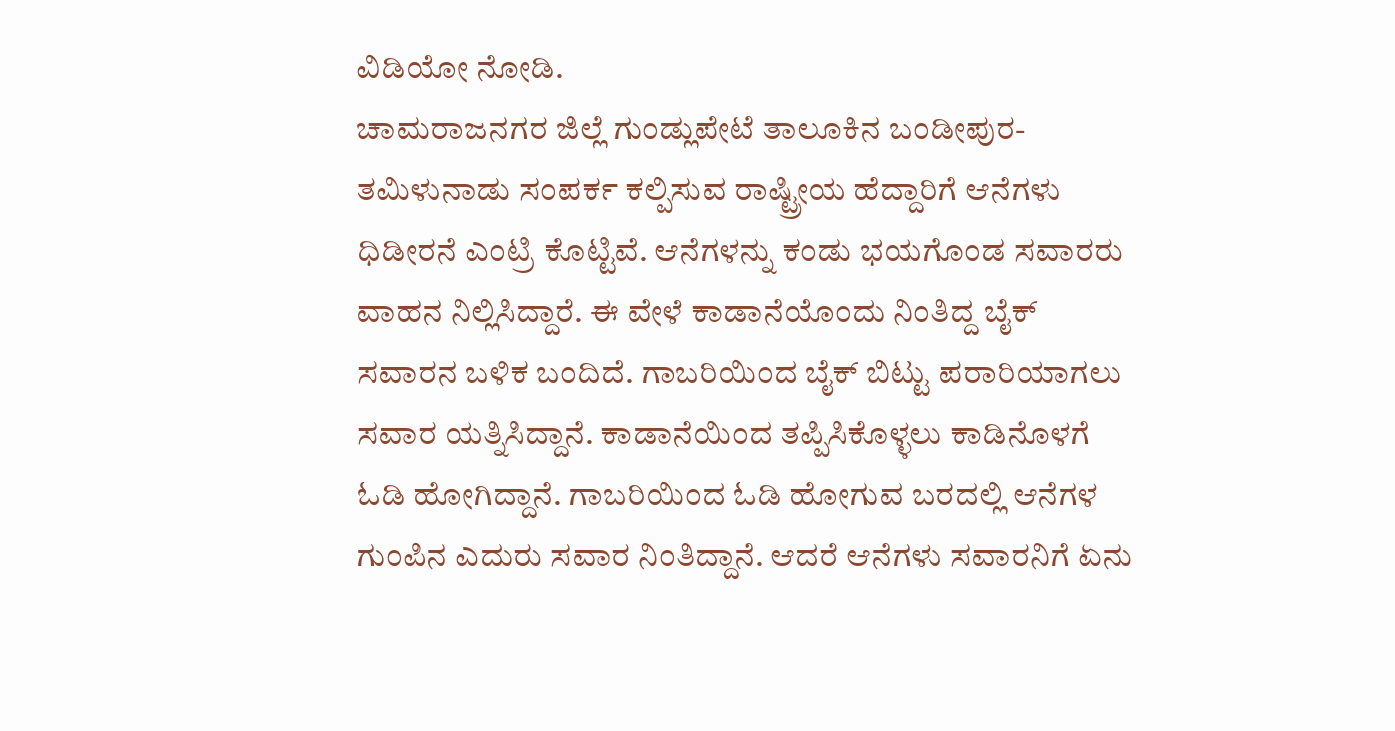ವಿಡಿಯೋ ನೋಡಿ.
ಚಾಮರಾಜನಗರ ಜಿಲ್ಲೆ ಗುಂಡ್ಲುಪೇಟೆ ತಾಲೂಕಿನ ಬಂಡೀಪುರ-ತಮಿಳುನಾಡು ಸಂಪರ್ಕ ಕಲ್ಪಿಸುವ ರಾಷ್ಟ್ರೀಯ ಹೆದ್ದಾರಿಗೆ ಆನೆಗಳು ಧಿಡೀರನೆ ಎಂಟ್ರಿ ಕೊಟ್ಟಿವೆ. ಆನೆಗಳನ್ನು ಕಂಡು ಭಯಗೊಂಡ ಸವಾರರು ವಾಹನ ನಿಲ್ಲಿಸಿದ್ದಾರೆ. ಈ ವೇಳೆ ಕಾಡಾನೆಯೊಂದು ನಿಂತಿದ್ದ ಬೈಕ್ ಸವಾರನ ಬಳಿಕ ಬಂದಿದೆ. ಗಾಬರಿಯಿಂದ ಬೈಕ್ ಬಿಟ್ಟು ಪರಾರಿಯಾಗಲು ಸವಾರ ಯತ್ನಿಸಿದ್ದಾನೆ. ಕಾಡಾನೆಯಿಂದ ತಪ್ಪಿಸಿಕೊಳ್ಳಲು ಕಾಡಿನೊಳಗೆ ಓಡಿ ಹೋಗಿದ್ದಾನೆ. ಗಾಬರಿಯಿಂದ ಓಡಿ ಹೋಗುವ ಬರದಲ್ಲಿ ಆನೆಗಳ ಗುಂಪಿನ ಎದುರು ಸವಾರ ನಿಂತಿದ್ದಾನೆ. ಆದರೆ ಆನೆಗಳು ಸವಾರನಿಗೆ ಏನು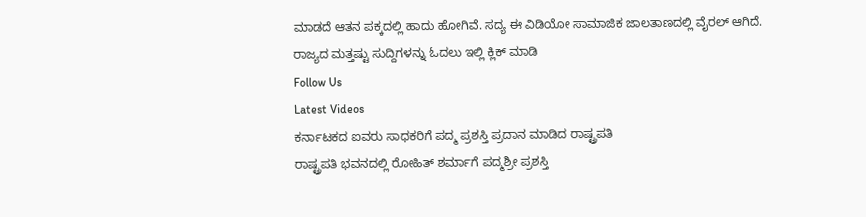ಮಾಡದೆ ಆತನ ಪಕ್ಕದಲ್ಲಿ ಹಾದು ಹೋಗಿವೆ. ಸದ್ಯ ಈ ವಿಡಿಯೋ ಸಾಮಾಜಿಕ ಜಾಲತಾಣದಲ್ಲಿ ವೈರಲ್ ಆಗಿದೆ.
ರಾಜ್ಯದ ಮತ್ತಷ್ಟು ಸುದ್ದಿಗಳನ್ನು ಓದಲು ಇಲ್ಲಿ ಕ್ಲಿಕ್ ಮಾಡಿ
Follow Us
Latest Videos
ಕರ್ನಾಟಕದ ಐವರು ಸಾಧಕರಿಗೆ ಪದ್ಮ ಪ್ರಶಸ್ತಿ ಪ್ರದಾನ ಮಾಡಿದ ರಾಷ್ಟ್ರಪತಿ
ರಾಷ್ಟ್ರಪತಿ ಭವನದಲ್ಲಿ ರೋಹಿತ್ ಶರ್ಮಾಗೆ ಪದ್ಮಶ್ರೀ ಪ್ರಶಸ್ತಿ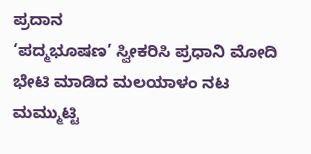ಪ್ರದಾನ
‘ಪದ್ಮಭೂಷಣ’ ಸ್ವೀಕರಿಸಿ ಪ್ರಧಾನಿ ಮೋದಿ ಭೇಟಿ ಮಾಡಿದ ಮಲಯಾಳಂ ನಟ ಮಮ್ಮುಟ್ಟಿ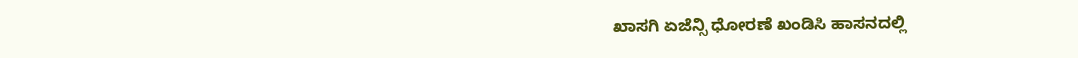ಖಾಸಗಿ ಏಜೆನ್ಸಿ ಧೋರಣೆ ಖಂಡಿಸಿ ಹಾಸನದಲ್ಲಿ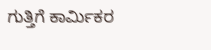ಗುತ್ತಿಗೆ ಕಾರ್ಮಿಕರ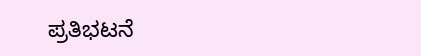ಪ್ರತಿಭಟನೆ